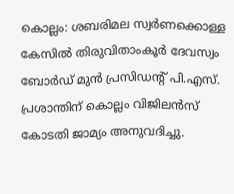കൊല്ലം: ശബരിമല സ്വർണക്കൊള്ള കേസിൽ തിരുവിതാംകൂർ ദേവസ്വം ബോർഡ് മുൻ പ്രസിഡന്റ് പി.എസ്. പ്രശാന്തിന് കൊല്ലം വിജിലൻസ് കോടതി ജാമ്യം അനുവദിച്ചു.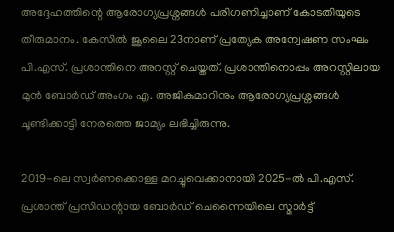അദ്ദേഹത്തിന്റെ ആരോഗ്യപ്രശ്നങ്ങൾ പരിഗണിച്ചാണ് കോടതിയുടെ തീരുമാനം. കേസിൽ ജൂലൈ 23നാണ് പ്രത്യേക അന്വേഷണ സംഘം പി.എസ്. പ്രശാന്തിനെ അറസ്റ്റ് ചെയ്തത്. പ്രശാന്തിനൊപ്പം അറസ്റ്റിലായ മുൻ ബോർഡ് അംഗം എ. അജികുമാറിനും ആരോഗ്യപ്രശ്നങ്ങൾ ചൂണ്ടിക്കാട്ടി നേരത്തെ ജാമ്യം ലഭിച്ചിരുന്നു.

2019-ലെ സ്വർണക്കൊള്ള മറച്ചുവെക്കാനായി 2025-ൽ പി.എസ്. പ്രശാന്ത് പ്രസിഡന്റായ ബോർഡ് ചെന്നൈയിലെ സ്മാർട്ട്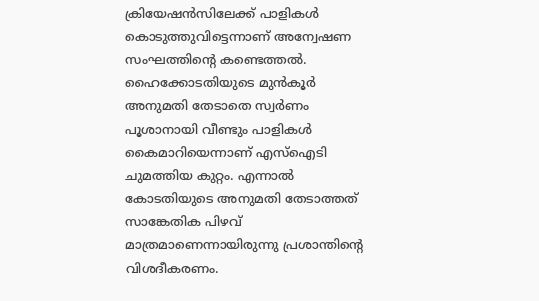ക്രിയേഷൻസിലേക്ക് പാളികൾ കൊടുത്തുവിട്ടെന്നാണ് അന്വേഷണ സംഘത്തിന്റെ കണ്ടെത്തൽ. ഹൈക്കോടതിയുടെ മുൻകൂർ അനുമതി തേടാതെ സ്വർണം പൂശാനായി വീണ്ടും പാളികൾ കൈമാറിയെന്നാണ് എസ്ഐടി ചുമത്തിയ കുറ്റം. എന്നാൽ കോടതിയുടെ അനുമതി തേടാത്തത് സാങ്കേതിക പിഴവ് മാത്രമാണെന്നായിരുന്നു പ്രശാന്തിന്റെ വിശദീകരണം.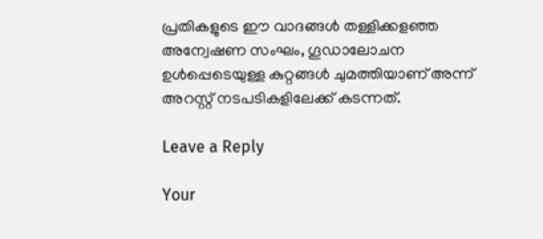പ്രതികളുടെ ഈ വാദങ്ങൾ തള്ളിക്കളഞ്ഞ അന്വേഷണ സംഘം, ഗൂഡാലോചന ഉൾപ്പെടെയുള്ള കുറ്റങ്ങൾ ചുമത്തിയാണ് അന്ന് അറസ്റ്റ് നടപടികളിലേക്ക് കടന്നത്.

Leave a Reply

Your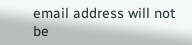email address will not be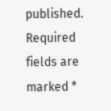published. Required fields are marked *